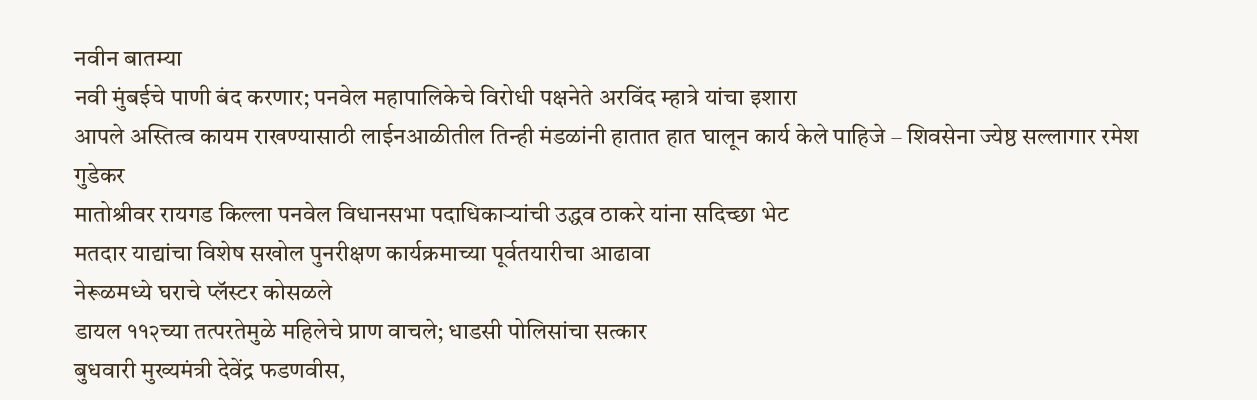नवीन बातम्या
नवी मुंबईचे पाणी बंद करणार; पनवेल महापालिकेचे विरोधी पक्षनेते अरविंद म्हात्रे यांचा इशारा
आपले अस्तित्व कायम राखण्यासाठी लाईनआळीतील तिन्ही मंडळांनी हातात हात घालून कार्य केले पाहिजे – शिवसेना ज्येष्ठ सल्लागार रमेश गुडेकर
मातोश्रीवर रायगड किल्ला पनवेल विधानसभा पदाधिकाऱ्यांची उद्धव ठाकरे यांना सदिच्छा भेट
मतदार याद्यांचा विशेष सखोल पुनरीक्षण कार्यक्रमाच्या पूर्वतयारीचा आढावा
नेरूळमध्ये घराचे प्लॅस्टर कोसळले
डायल ११२च्या तत्परतेमुळे महिलेचे प्राण वाचले; धाडसी पोलिसांचा सत्कार
बुधवारी मुख्यमंत्री देवेंद्र फडणवीस,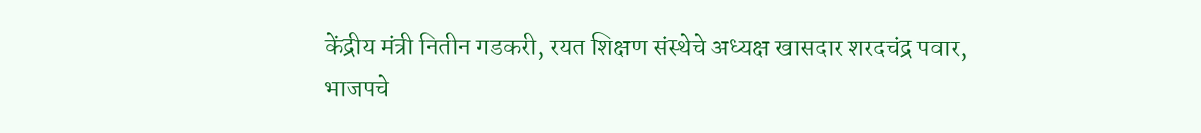केंद्रीय मंत्री नितीन गडकरी, रयत शिक्षण संस्थेचे अध्यक्ष खासदार शरदचंद्र पवार, भाजपचे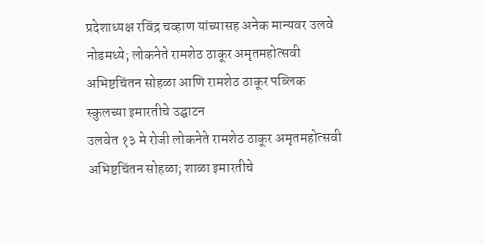प्रदेशाध्यक्ष रविंद्र चव्हाण यांच्यासह अनेक मान्यवर उलवे नोडमध्ये; लोकनेते रामशेठ ठाकूर अमृतमहोत्सवी अभिष्टचिंतन सोहळा आणि रामशेठ ठाकूर पब्लिक स्कुलच्या इमारतीचे उद्घाटन
उलवेत १३ मे रोजी लोकनेते रामशेठ ठाकूर अमृतमहोत्सवी अभिष्टचिंतन सोहळा; शाळा इमारतीचे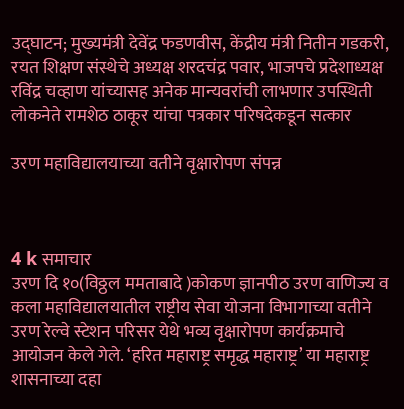उद्घाटन; मुख्यमंत्री देवेंद्र फडणवीस, केंद्रीय मंत्री नितीन गडकरी, रयत शिक्षण संस्थेचे अध्यक्ष शरदचंद्र पवार, भाजपचे प्रदेशाध्यक्ष रविंद्र चव्हाण यांच्यासह अनेक मान्यवरांची लाभणार उपस्थिती
लोकनेते रामशेठ ठाकूर यांचा पत्रकार परिषदेकडून सत्कार

उरण महाविद्यालयाच्या वतीने वृक्षारोपण संपन्न



4 k समाचार
उरण दि १०(विठ्ठल ममताबादे )कोकण ज्ञानपीठ उरण वाणिज्य व कला महाविद्यालयातील राष्ट्रीय सेवा योजना विभागाच्या वतीने उरण रेल्वे स्टेशन परिसर येथे भव्य वृक्षारोपण कार्यक्रमाचे आयोजन केले गेले. ‘हरित महाराष्ट्र समृद्ध महाराष्ट्र’ या महाराष्ट्र शासनाच्या दहा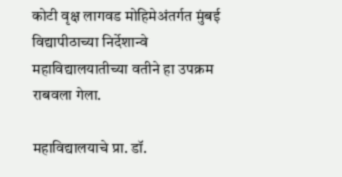कोटी वृक्ष लागवड मोहिमेअंतर्गत मुंबई विद्यापीठाच्या निर्देशान्वे महाविद्यालयातीच्या वतीने हा उपक्रम राबवला गेला.

महाविद्यालयाचे प्रा. डॉ.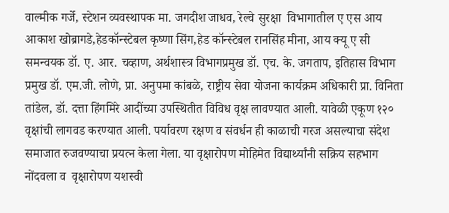वाल्मीक गर्जे, स्टेशन व्यवस्थापक मा. जगदीश जाधव, रेल्वे सुरक्षा  विभागातील ए एस आय आकाश खोब्रागडे,हेडकॉन्स्टेबल कृष्णा सिंग,हेड कॉन्स्टेबल रानसिंह मीना, आय क्यू ए सी समन्वयक डॉ. ए. आर. चव्हाण, अर्थशास्त्र विभागप्रमुख डॉ. एच. के. जगताप, इतिहास विभाग प्रमुख डॉ. एम.जी. लोणे, प्रा. अनुपमा कांबळे, राष्ट्रीय सेवा योजना कार्यक्रम अधिकारी प्रा. विनिता तांडेल, डॉ. दत्ता हिंगमिरे आदींच्या उपस्थितीत विविध वृक्ष लावण्यात आली. यावेळी एकूण १२० वृक्षांची लागवड करण्यात आली. पर्यावरण रक्षण व संवर्धन ही काळाची गरज असल्याचा संदेश समाजात रुजवण्याचा प्रयत्न केला गेला. या वृक्षारोपण मोहिमेत विद्यार्थ्यांनी सक्रिय सहभाग नोंदवला व  वृक्षारोपण यशस्वी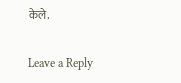केले.

Leave a Reply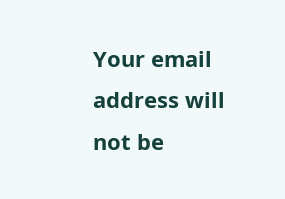Your email address will not be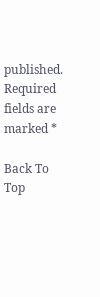published. Required fields are marked *

Back To Top